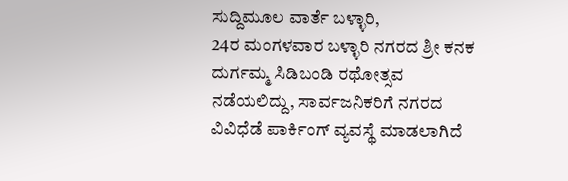ಸುದ್ದಿಮೂಲ ವಾರ್ತೆ ಬಳ್ಳಾರಿ,
24ರ ಮಂಗಳವಾರ ಬಳ್ಳಾರಿ ನಗರದ ಶ್ರೀ ಕನಕ ದುರ್ಗಮ್ಮ ಸಿಡಿಬಂಡಿ ರಥೋತ್ಸವ ನಡೆಯಲಿದ್ದು, ಸಾರ್ವಜನಿಕರಿಗೆ ನಗರದ ವಿವಿಧೆಡೆ ಪಾರ್ಕಿಂಗ್ ವ್ಯವಸ್ಥೆ ಮಾಡಲಾಗಿದೆ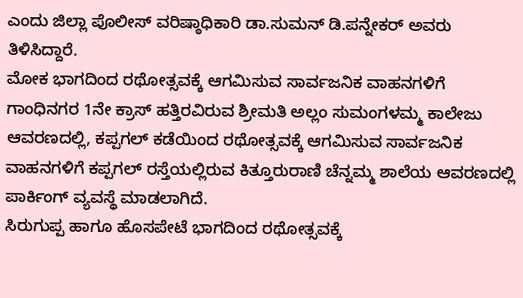ಎಂದು ಜಿಲ್ಲಾ ಪೊಲೀಸ್ ವರಿಷ್ಠಾಧಿಕಾರಿ ಡಾ.ಸುಮನ್ ಡಿ.ಪನ್ನೇಕರ್ ಅವರು ತಿಳಿಸಿದ್ದಾರೆ.
ಮೋಕ ಭಾಗದಿಂದ ರಥೋತ್ಸವಕ್ಕೆ ಆಗಮಿಸುವ ಸಾರ್ವಜನಿಕ ವಾಹನಗಳಿಗೆ ಗಾಂಧಿನಗರ 1ನೇ ಕ್ರಾಸ್ ಹತ್ತಿರವಿರುವ ಶ್ರೀಮತಿ ಅಲ್ಲಂ ಸುಮಂಗಳಮ್ಮ ಕಾಲೇಜು ಆವರಣದಲ್ಲಿ, ಕಪ್ಪಗಲ್ ಕಡೆಯಿಂದ ರಥೋತ್ಸವಕ್ಕೆ ಆಗಮಿಸುವ ಸಾರ್ವಜನಿಕ ವಾಹನಗಳಿಗೆ ಕಪ್ಪಗಲ್ ರಸ್ತೆಯಲ್ಲಿರುವ ಕಿತ್ತೂರುರಾಣಿ ಚೆನ್ನಮ್ಮ ಶಾಲೆಯ ಆವರಣದಲ್ಲಿ ಪಾರ್ಕಿಂಗ್ ವ್ಯವಸ್ಥೆ ಮಾಡಲಾಗಿದೆ.
ಸಿರುಗುಪ್ಪ ಹಾಗೂ ಹೊಸಪೇಟೆ ಭಾಗದಿಂದ ರಥೋತ್ಸವಕ್ಕೆ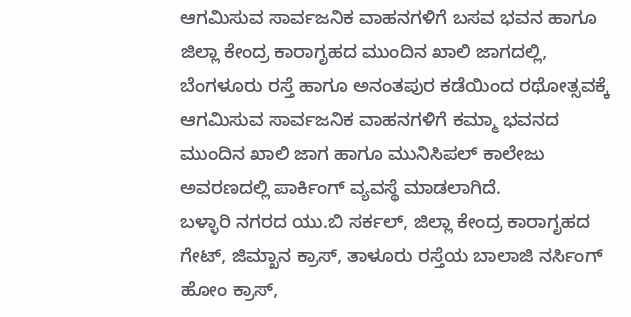ಆಗಮಿಸುವ ಸಾರ್ವಜನಿಕ ವಾಹನಗಳಿಗೆ ಬಸವ ಭವನ ಹಾಗೂ ಜಿಲ್ಲಾ ಕೇಂದ್ರ ಕಾರಾಗೃಹದ ಮುಂದಿನ ಖಾಲಿ ಜಾಗದಲ್ಲಿ, ಬೆಂಗಳೂರು ರಸ್ತೆ ಹಾಗೂ ಅನಂತಪುರ ಕಡೆಯಿಂದ ರಥೋತ್ಸವಕ್ಕೆ ಆಗಮಿಸುವ ಸಾರ್ವಜನಿಕ ವಾಹನಗಳಿಗೆ ಕಮ್ಮಾ ಭವನದ ಮುಂದಿನ ಖಾಲಿ ಜಾಗ ಹಾಗೂ ಮುನಿಸಿಪಲ್ ಕಾಲೇಜು ಅವರಣದಲ್ಲಿ ಪಾರ್ಕಿಂಗ್ ವ್ಯವಸ್ಥೆ ಮಾಡಲಾಗಿದೆ.
ಬಳ್ಳಾರಿ ನಗರದ ಯು.ಬಿ ಸರ್ಕಲ್, ಜಿಲ್ಲಾ ಕೇಂದ್ರ ಕಾರಾಗೃಹದ ಗೇಟ್, ಜಿಮ್ಖಾನ ಕ್ರಾಸ್, ತಾಳೂರು ರಸ್ತೆಯ ಬಾಲಾಜಿ ನರ್ಸಿಂಗ್ ಹೋಂ ಕ್ರಾಸ್,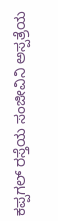ಕಪ್ಪಗಲ್ ರಸ್ತೆಯ ಸಂಜೀವಿನಿ ಅಸ್ಪತ್ರೆಯ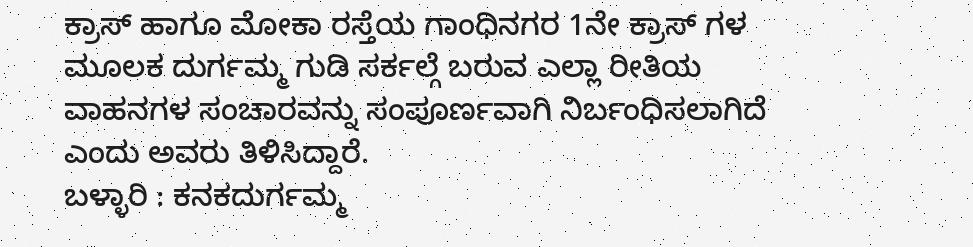ಕ್ರಾಸ್ ಹಾಗೂ ಮೋಕಾ ರಸ್ತೆಯ ಗಾಂಧಿನಗರ 1ನೇ ಕ್ರಾಸ್ ಗಳ ಮೂಲಕ ದುರ್ಗಮ್ಮ ಗುಡಿ ಸರ್ಕಲ್ಗೆ ಬರುವ ಎಲ್ಲಾ ರೀತಿಯ ವಾಹನಗಳ ಸಂಚಾರವನ್ನು ಸಂಪೂರ್ಣವಾಗಿ ನಿರ್ಬಂಧಿಸಲಾಗಿದೆ ಎಂದು ಅವರು ತಿಳಿಸಿದ್ದಾರೆ.
ಬಳ್ಳಾರಿ : ಕನಕದುರ್ಗಮ್ಮ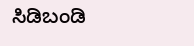ಸಿಡಿಬಂಡಿ